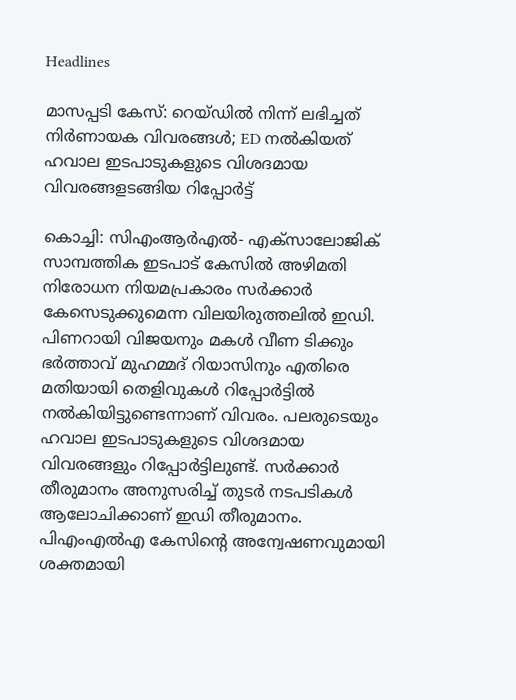Headlines

മാസപ്പടി കേസ്: റെയ്‌ഡിൽ നിന്ന് ലഭിച്ചത് നിർണായക വിവരങ്ങൾ‌; ED നൽകിയത് ഹവാല ഇടപാടുകളുടെ വിശദമായ വിവരങ്ങളടങ്ങിയ റിപ്പോർ‌ട്ട്

കൊച്ചി: സിഎംആർഎൽ- എക്സാലോജിക് സാമ്പത്തിക ഇടപാട് കേസിൽ അഴിമതി നിരോധന നിയമപ്രകാരം സർക്കാർ കേസെടുക്കുമെന്ന വിലയിരുത്തലിൽ ഇഡി. പിണറായി വിജയനും മകൾ വീണ ടിക്കും ഭർത്താവ് മുഹമ്മദ് റിയാസിനും എതിരെ മതിയായി തെളിവുകൾ റിപ്പോർട്ടിൽ നൽകിയിട്ടുണ്ടെന്നാണ് വിവരം. പലരുടെയും ഹവാല ഇടപാടുകളുടെ വിശദമായ വിവരങ്ങളും റിപ്പോർട്ടിലുണ്ട്. സർക്കാർ തീരുമാനം അനുസരിച്ച് തുടർ നടപടികൾ ആലോചിക്കാണ് ഇഡി തീരുമാനം. പിഎംഎൽഎ കേസിന്റെ അന്വേഷണവുമായി ശക്തമായി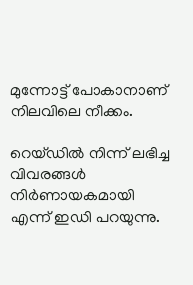മുന്നോട്ട് പോകാനാണ് നിലവിലെ നീക്കം.

റെയ്‌ഡിൽ നിന്ന് ലഭിച്ച വിവരങ്ങൾ നിർണായകമായി എന്ന് ഇഡി പറയുന്നു.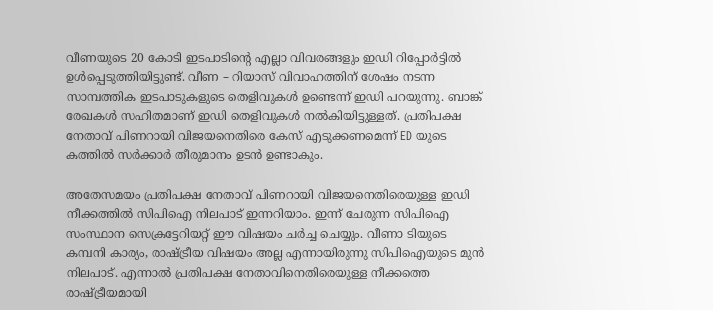വീണയുടെ 20 കോടി ഇടപാടിന്റെ എല്ലാ വിവരങ്ങളും ഇഡി റിപ്പോർട്ടിൽ ഉൾപ്പെടുത്തിയിട്ടുണ്ട്. വീണ – റിയാസ് വിവാഹത്തിന് ശേഷം നടന്ന സാമ്പത്തിക ഇടപാടുകളുടെ തെളിവുകൾ ഉണ്ടെന്ന് ഇഡി പറയുന്നു. ബാങ്ക് രേഖകൾ സഹിതമാണ് ഇഡി തെളിവുകൾ നൽകിയിട്ടുള്ളത്. പ്രതിപക്ഷ നേതാവ് പിണറായി വിജയനെതിരെ കേസ് എടുക്കണമെന്ന് ED യുടെ കത്തിൽ സർക്കാർ തീരുമാനം ഉടൻ ഉണ്ടാകും.

അതേസമയം പ്രതിപക്ഷ നേതാവ് പിണറായി വിജയനെതിരെയുള്ള ഇഡി നീക്കത്തിൽ സിപിഐ നിലപാട് ഇന്നറിയാം. ഇന്ന് ചേരുന്ന സിപിഐ സംസ്ഥാന സെക്രട്ടേറിയറ്റ് ഈ വിഷയം ചർച്ച ചെയ്യും. വീണാ ടിയുടെ കമ്പനി കാര്യം, രാഷ്ട്രീയ വിഷയം അല്ല എന്നായിരുന്നു സിപിഐയുടെ മുൻ നിലപാട്. എന്നാൽ പ്രതിപക്ഷ നേതാവിനെതിരെയുള്ള നീക്കത്തെ രാഷ്ട്രീയമായി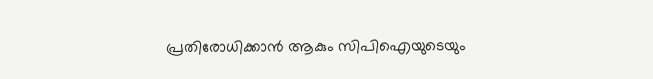പ്രതിരോധിക്കാൻ ആകും സിപിഐയുടെയും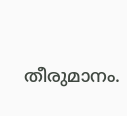തീരുമാനം.